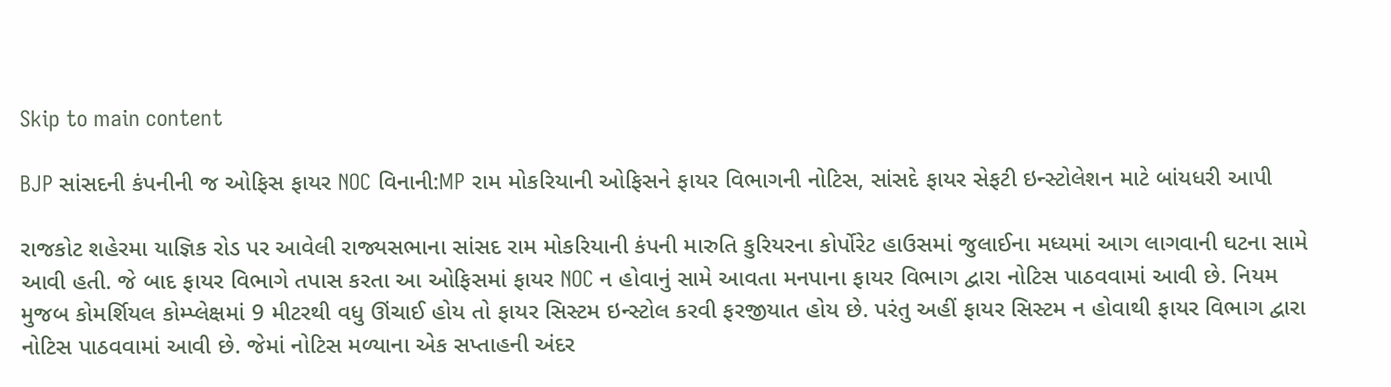Skip to main content

BJP સાંસદની કંપનીની જ ઓફિસ ફાયર NOC વિનાની:MP રામ મોકરિયાની ઓફિસને ફાયર વિભાગની નોટિસ, સાંસદે ફાયર સેફટી ઇન્સ્ટોલેશન માટે બાંયધરી આપી

રાજકોટ શહેરમા યાજ્ઞિક રોડ પર આવેલી રાજ્યસભાના સાંસદ રામ મોકરિયાની કંપની મારુતિ કુરિયરના કોર્પોરેટ હાઉસમાં જુલાઈના મધ્યમાં આગ લાગવાની ઘટના સામે આવી હતી. જે બાદ ફાયર વિભાગે તપાસ કરતા આ ઓફિસમાં ફાયર NOC ન હોવાનું સામે આવતા મનપાના ફાયર વિભાગ દ્વારા નોટિસ પાઠવવામાં આવી છે. નિયમ મુજબ કોમર્શિયલ કોમ્પ્લેક્ષમાં 9 મીટરથી વધુ ઊંચાઈ હોય તો ફાયર સિસ્ટમ ઇન્સ્ટોલ કરવી ફરજીયાત હોય છે. પરંતુ અહીં ફાયર સિસ્ટમ ન હોવાથી ફાયર વિભાગ દ્વારા નોટિસ પાઠવવામાં આવી છે. જેમાં નોટિસ મળ્યાના એક સપ્તાહની અંદર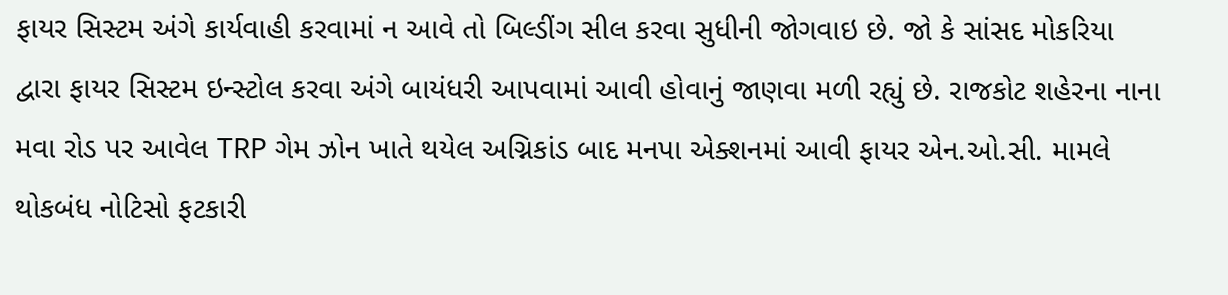ફાયર સિસ્ટમ અંગે કાર્યવાહી કરવામાં ન આવે તો બિલ્ડીંગ સીલ કરવા સુધીની જોગવાઇ છે. જો કે સાંસદ મોકરિયા દ્વારા ફાયર સિસ્ટમ ઇન્સ્ટોલ કરવા અંગે બાયંધરી આપવામાં આવી હોવાનું જાણવા મળી રહ્યું છે. રાજકોટ શહેરના નાના મવા રોડ પર આવેલ TRP ગેમ ઝોન ખાતે થયેલ અગ્નિકાંડ બાદ મનપા એક્શનમાં આવી ફાયર એન.ઓ.સી. મામલે થોકબંધ નોટિસો ફટકારી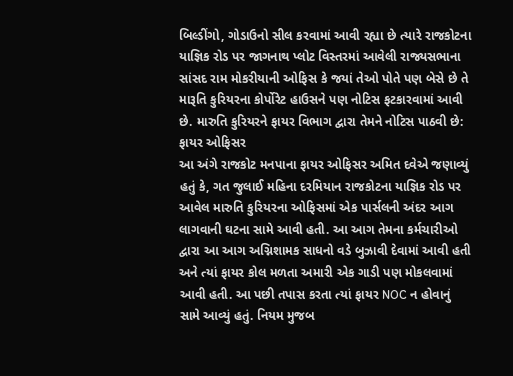બિલ્ડીંગો, ગોડાઉનો સીલ કરવામાં આવી રહ્યા છે ત્યારે રાજકોટના યાજ્ઞિક રોડ પર જાગનાથ પ્લોટ વિસ્તરમાં આવેલી રાજ્યસભાના સાંસદ રામ મોકરીયાની ઓફિસ કે જયાં તેઓ પોતે પણ બેસે છે તે મારૂતિ કુરિયરના કોર્પોરેટ હાઉસને પણ નોટિસ ફટકારવામાં આવી છે. મારુતિ કુરિયરને ફાયર વિભાગ દ્વારા તેમને નોટિસ પાઠવી છે: ફાયર ઓફિસર
આ અંગે રાજકોટ મનપાના ફાયર ઓફિસર અમિત દવેએ જણાવ્યું હતું કે, ગત જુલાઈ મહિના દરમિયાન રાજકોટના યાજ્ઞિક રોડ પર આવેલ મારુતિ કુરિયરના ઓફિસમાં એક પાર્સલની અંદર આગ લાગવાની ઘટના સામે આવી હતી. આ આગ તેમના કર્મચારીઓ દ્વારા આ આગ અગ્નિશામક સાધનો વડે બુઝાવી દેવામાં આવી હતી અને ત્યાં ફાયર કોલ મળતા અમારી એક ગાડી પણ મોકલવામાં આવી હતી. આ પછી તપાસ કરતા ત્યાં ફાયર NOC ન હોવાનું સામે આવ્યું હતું. નિયમ મુજબ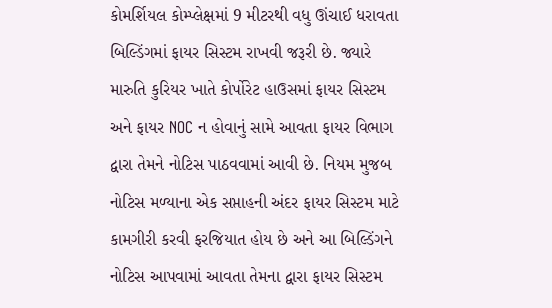કોમર્શિયલ કોમ્પ્લેક્ષમાં 9 મીટરથી વધુ ઊંચાઈ ધરાવતા બિલ્ડિંગમાં ફાયર સિસ્ટમ રાખવી જરૂરી છે. જ્યારે મારુતિ કુરિયર ખાતે કોર્પોરેટ હાઉસમાં ફાયર સિસ્ટમ અને ફાયર NOC ન હોવાનું સામે આવતા ફાયર વિભાગ દ્વારા તેમને નોટિસ પાઠવવામાં આવી છે. નિયમ મુજબ નોટિસ મળ્યાના એક સપ્તાહની અંદર ફાયર સિસ્ટમ માટે કામગીરી કરવી ફરજિયાત હોય છે અને આ બિલ્ડિંગને નોટિસ આપવામાં આવતા તેમના દ્વારા ફાયર સિસ્ટમ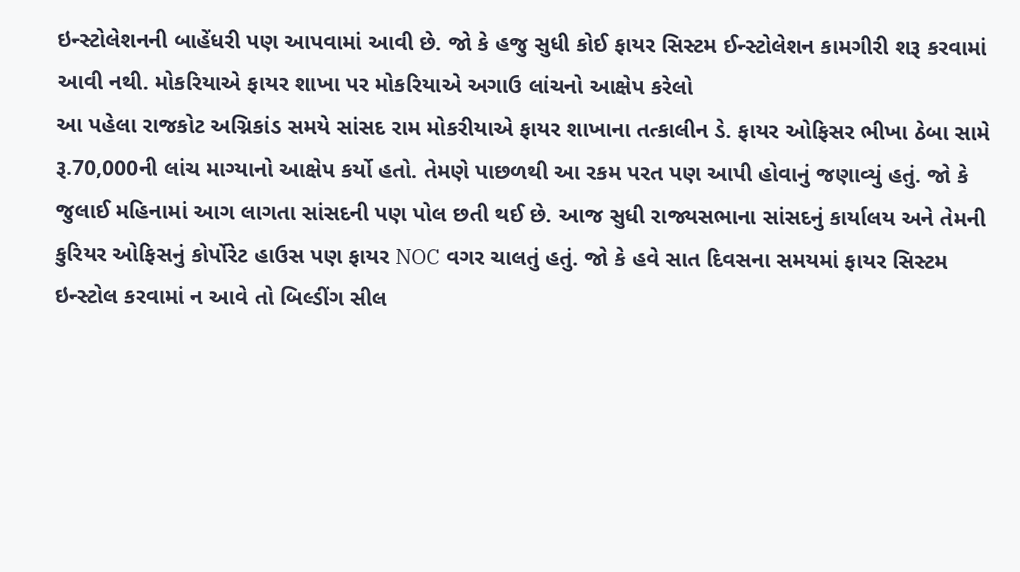ઇન્સ્ટોલેશનની બાહેંધરી પણ આપવામાં આવી છે. જો કે હજુ સુધી કોઈ ફાયર સિસ્ટમ ઈન્સ્ટોલેશન કામગીરી શરૂ કરવામાં આવી નથી. મોકરિયાએ ફાયર શાખા પર મોકરિયાએ અગાઉ લાંચનો આક્ષેપ કરેલો
આ પહેલા રાજકોટ અગ્નિકાંડ સમયે સાંસદ રામ મોકરીયાએ ફાયર શાખાના તત્કાલીન ડે. ફાયર ઓફિસર ભીખા ઠેબા સામે રૂ.70,000ની લાંચ માગ્યાનો આક્ષેપ કર્યો હતો. તેમણે પાછળથી આ રકમ પરત પણ આપી હોવાનું જણાવ્યું હતું. જો કે જુલાઈ મહિનામાં આગ લાગતા સાંસદની પણ પોલ છતી થઈ છે. આજ સુધી રાજ્યસભાના સાંસદનું કાર્યાલય અને તેમની કુરિયર ઓફિસનું કોર્પોરેટ હાઉસ પણ ફાયર NOC વગર ચાલતું હતું. જો કે હવે સાત દિવસના સમયમાં ફાયર સિસ્ટમ ઇન્સ્ટોલ કરવામાં ન આવે તો બિલ્ડીંગ સીલ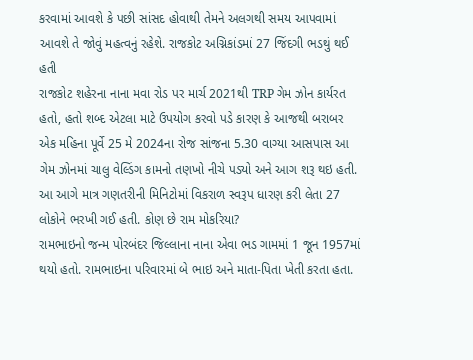કરવામાં આવશે કે પછી સાંસદ હોવાથી તેમને અલગથી સમય આપવામાં આવશે તે જોવું મહત્વનું રહેશે. રાજકોટ અગ્નિકાંડમાં 27 જિંદગી ભડથું થઈ હતી
રાજકોટ શહેરના નાના મવા રોડ પર માર્ચ 2021થી TRP ગેમ ઝોન કાર્યરત હતો, હતો શબ્દ એટલા માટે ઉપયોગ કરવો પડે કારણ કે આજથી બરાબર એક મહિના પૂર્વે 25 મે 2024ના રોજ સાંજના 5.30 વાગ્યા આસપાસ આ ગેમ ઝોનમાં ચાલુ વેલ્ડિંગ કામનો તણખો નીચે પડ્યો અને આગ શરૂ થઇ હતી. આ આગે માત્ર ગણતરીની મિનિટોમાં વિકરાળ સ્વરૂપ ધારણ કરી લેતા 27 લોકોને ભરખી ગઈ હતી. કોણ છે રામ મોકરિયા?
રામભાઇનો જન્મ પોરબંદર જિલ્લાના નાના એવા ભડ ગામમાં 1 જૂન 1957માં થયો હતો. રામભાઇના પરિવારમાં બે ભાઇ અને માતા-પિતા ખેતી કરતા હતા.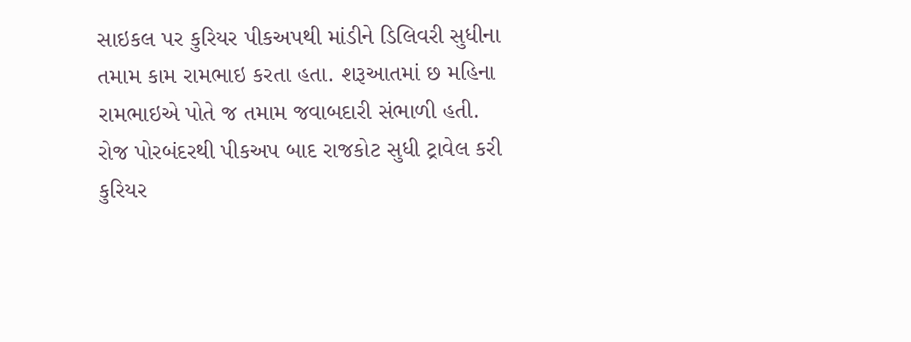સાઇકલ પર કુરિયર પીકઅપથી માંડીને ડિલિવરી સુધીના તમામ કામ રામભાઇ કરતા હતા. શરૂઆતમાં છ મહિના રામભાઇએ પોતે જ તમામ જવાબદારી સંભાળી હતી. રોજ પોરબંદરથી પીકઅપ બાદ રાજકોટ સુધી ટ્રાવેલ કરી કુરિયર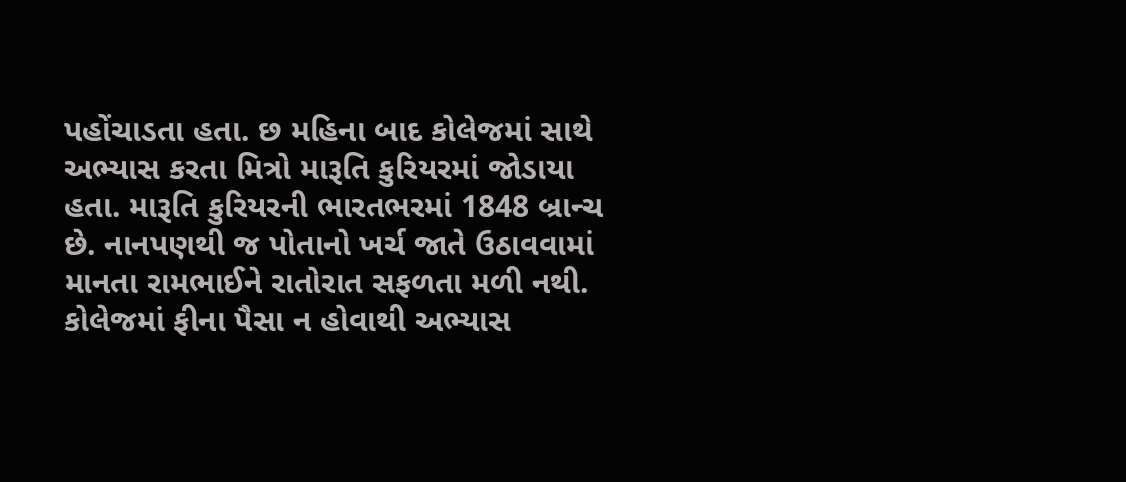પહોંચાડતા હતા. છ મહિના બાદ કોલેજમાં સાથે અભ્યાસ કરતા મિત્રો મારૂતિ કુરિયરમાં જોડાયા હતા. મારૂતિ કુરિયરની ભારતભરમાં 1848 બ્રાન્ચ છે. નાનપણથી જ પોતાનો ખર્ચ જાતે ઉઠાવવામાં માનતા રામભાઈને રાતોરાત સફળતા મળી નથી. કોલેજમાં ફીના પૈસા ન હોવાથી અભ્યાસ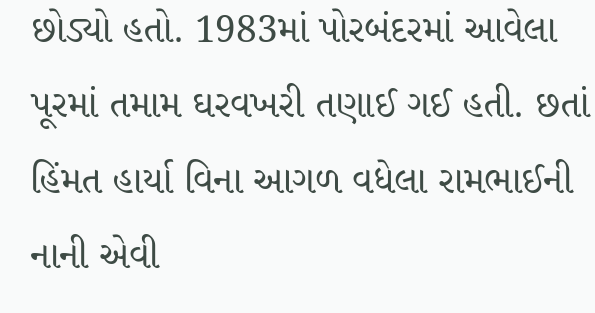છોડ્યો હતો. 1983માં પોરબંદરમાં આવેલા પૂરમાં તમામ ઘરવખરી તણાઈ ગઈ હતી. છતાં હિંમત હાર્યા વિના આગળ વધેલા રામભાઈની નાની એવી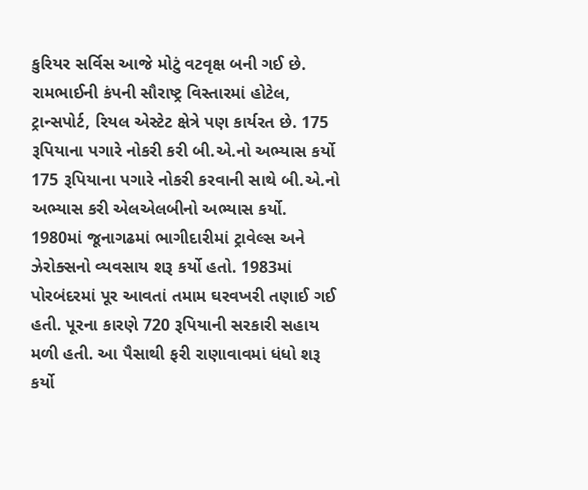કુરિયર સર્વિસ આજે મોટું વટવૃક્ષ બની ગઈ છે. રામભાઈની કંપની સૌરાષ્ટ્ર વિસ્તારમાં હોટેલ, ટ્રાન્સપોર્ટ, રિયલ એસ્ટેટ ક્ષેત્રે પણ કાર્યરત છે. 175 રૂપિયાના પગારે નોકરી કરી બી.એ.નો અભ્યાસ કર્યો
175 રૂપિયાના પગારે નોકરી કરવાની સાથે બી.એ.નો અભ્યાસ કરી એલએલબીનો અભ્યાસ કર્યો. 1980માં જૂનાગઢમાં ભાગીદારીમાં ટ્રાવેલ્સ અને ઝેરોક્સનો વ્યવસાય શરૂ કર્યો હતો. 1983માં પોરબંદરમાં પૂર આવતાં તમામ ઘરવખરી તણાઈ ગઈ હતી. પૂરના કારણે 720 રૂપિયાની સરકારી સહાય મળી હતી. આ પૈસાથી ફરી રાણાવાવમાં ધંધો શરૂ કર્યો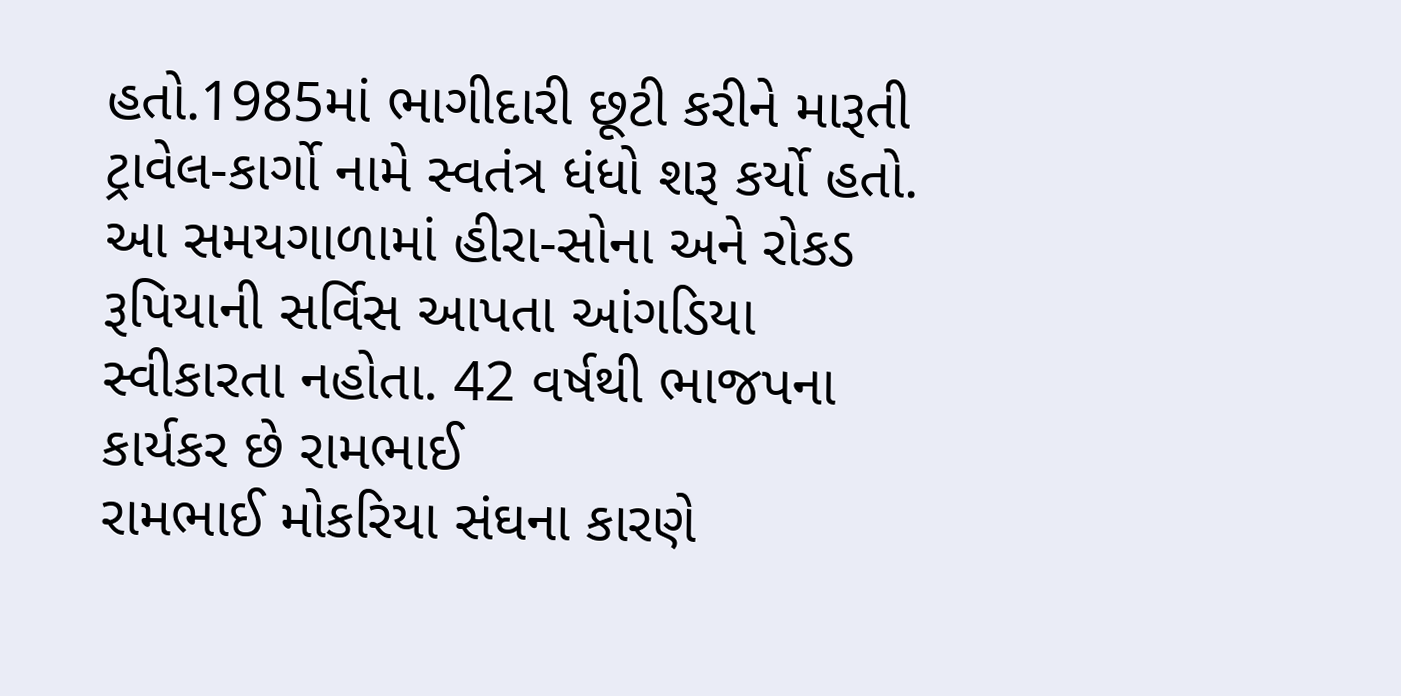હતો.1985માં ભાગીદારી છૂટી કરીને મારૂતી ટ્રાવેલ-કાર્ગો નામે સ્વતંત્ર ધંધો શરૂ કર્યો હતો. આ સમયગાળામાં હીરા-સોના અને રોકડ રૂપિયાની સર્વિસ આપતા આંગડિયા સ્વીકારતા નહોતા. 42 વર્ષથી ભાજપના કાર્યકર છે રામભાઈ
રામભાઈ મોકરિયા સંઘના કારણે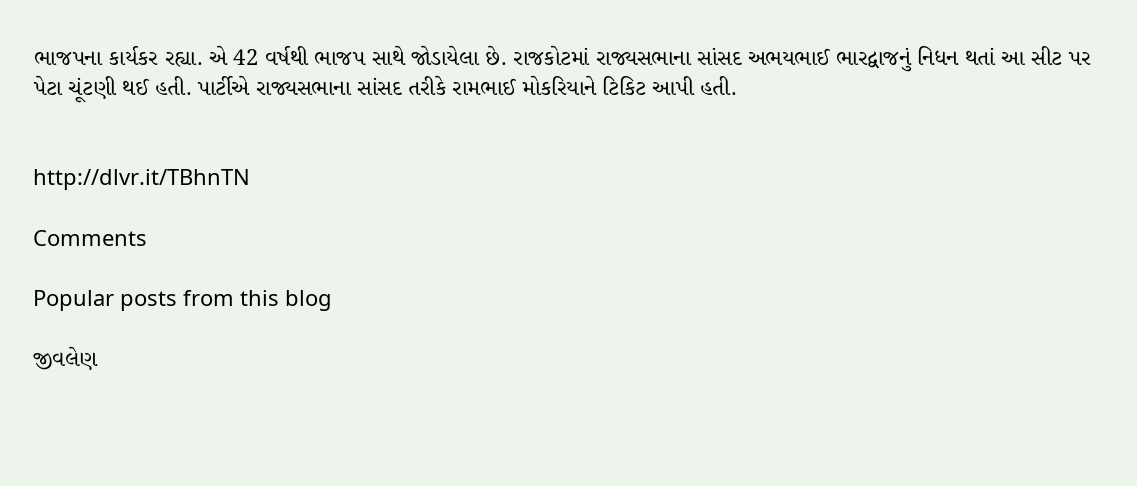ભાજપના કાર્યકર રહ્યા. એ 42 વર્ષથી ભાજપ સાથે જોડાયેલા છે. રાજકોટમાં રાજ્યસભાના સાંસદ અભયભાઈ ભારદ્વાજનું નિધન થતાં આ સીટ પર પેટા ચૂંટણી થઈ હતી. પાર્ટીએ રાજ્યસભાના સાંસદ તરીકે રામભાઈ મોકરિયાને ટિકિટ આપી હતી.


http://dlvr.it/TBhnTN

Comments

Popular posts from this blog

જીવલેણ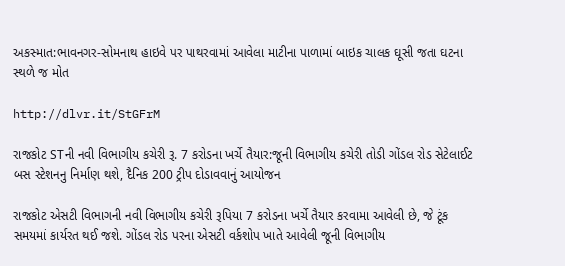અકસ્માત:ભાવનગર-સોમનાથ હાઇવે પર પાથરવામાં આવેલા માટીના પાળામાં બાઇક ચાલક ઘૂસી જતા ઘટના સ્થળે જ મોત

http://dlvr.it/StGFrM

રાજકોટ STની નવી વિભાગીય કચેરી રૂ. 7 કરોડના ખર્ચે તૈયાર:જૂની વિભાગીય કચેરી તોડી ગોંડલ રોડ સેટેલાઈટ બસ સ્ટેશનનુ નિર્માણ થશે, દૈનિક 200 ટ્રીપ દોડાવવાનું આયોજન

રાજકોટ એસટી વિભાગની નવી વિભાગીય કચેરી રૂપિયા 7 કરોડના ખર્ચે તૈયાર કરવામા આવેલી છે, જે ટૂંક સમયમાં કાર્યરત થઈ જશે. ગોંડલ રોડ પરના એસટી વર્કશોપ ખાતે આવેલી જૂની વિભાગીય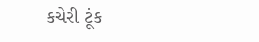કચેરી ટૂંક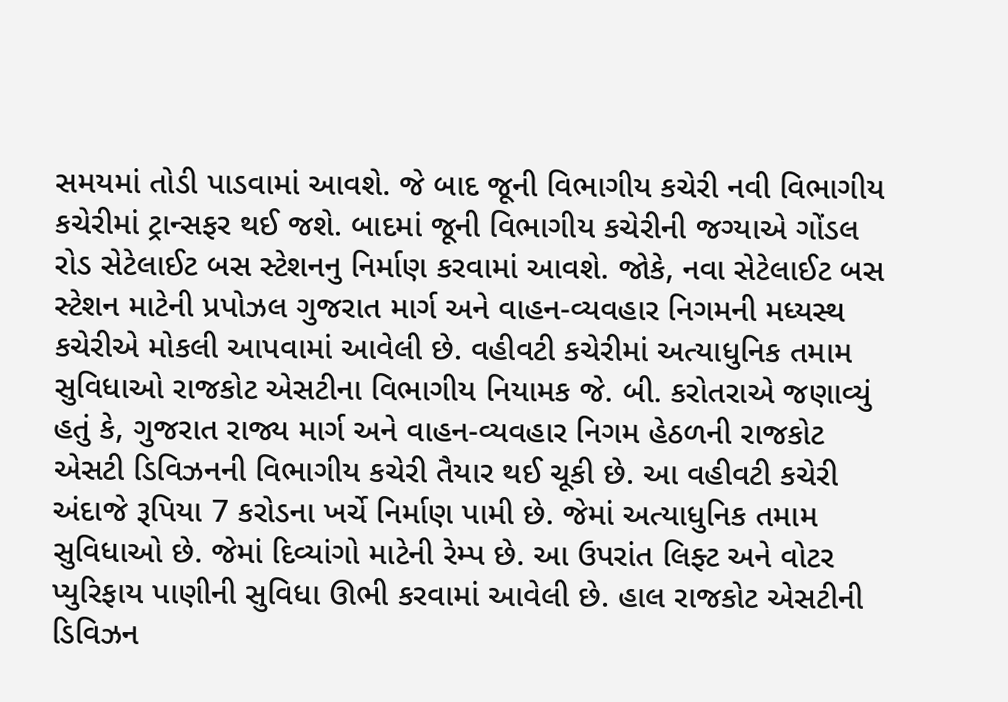સમયમાં તોડી પાડવામાં આવશે. જે બાદ જૂની વિભાગીય કચેરી નવી વિભાગીય કચેરીમાં ટ્રાન્સફર થઈ જશે. બાદમાં જૂની વિભાગીય કચેરીની જગ્યાએ ગોંડલ રોડ સેટેલાઈટ બસ સ્ટેશનનુ નિર્માણ કરવામાં આવશે. જોકે, નવા સેટેલાઈટ બસ સ્ટેશન માટેની પ્રપોઝલ ગુજરાત માર્ગ અને વાહન-વ્યવહાર નિગમની મધ્યસ્થ કચેરીએ મોકલી આપવામાં આવેલી છે. વહીવટી કચેરીમાં અત્યાધુનિક તમામ સુવિધાઓ રાજકોટ એસટીના વિભાગીય નિયામક જે. બી. કરોતરાએ જણાવ્યું હતું કે, ગુજરાત રાજ્ય માર્ગ અને વાહન-વ્યવહાર નિગમ હેઠળની રાજકોટ એસટી ડિવિઝનની વિભાગીય કચેરી તૈયાર થઈ ચૂકી છે. આ વહીવટી કચેરી અંદાજે રૂપિયા 7 કરોડના ખર્ચે નિર્માણ પામી છે. જેમાં અત્યાધુનિક તમામ સુવિધાઓ છે. જેમાં દિવ્યાંગો માટેની રેમ્પ છે. આ ઉપરાંત લિફ્ટ અને વોટર પ્યુરિફાય પાણીની સુવિધા ઊભી કરવામાં આવેલી છે. હાલ રાજકોટ એસટીની ડિવિઝન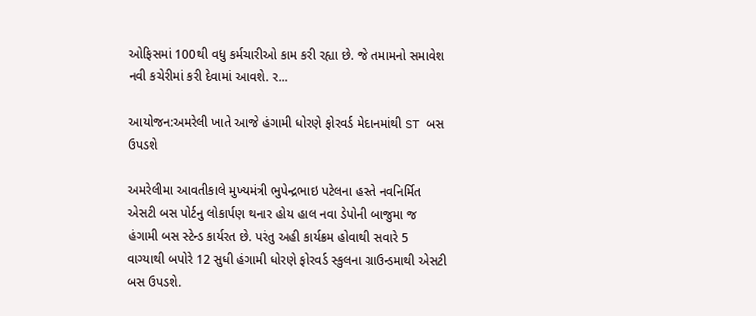ઓફિસમાં 100થી વધુ કર્મચારીઓ કામ કરી રહ્યા છે. જે તમામનો સમાવેશ નવી કચેરીમાં કરી દેવામાં આવશે. ર...

આયોજન:અમરેલી ખાતે આજે હંગામી ધોરણે ફોરવર્ડ મેદાનમાંથી ST બસ ઉપડશે

અમરેલીમા આવતીકાલે મુખ્યમંત્રી ભુપેન્દ્રભાઇ પટેલના હસ્તે નવનિર્મિત એસટી બસ પોર્ટનુ લોકાર્પણ થનાર હોય હાલ નવા ડેપોની બાજુમા જ હંગામી બસ સ્ટેન્ડ કાર્યરત છે. પરંતુ અહી કાર્યક્રમ હોવાથી સવારે 5 વાગ્યાથી બપોરે 12 સુધી હંગામી ધોરણે ફોરવર્ડ સ્કુલના ગ્રાઉન્ડમાથી એસટી બસ ઉપડશે.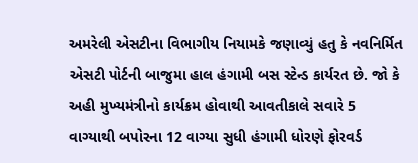અમરેલી એસટીના વિભાગીય નિયામકે જણાવ્યું હતુ કે નવનિર્મિત એસટી પોર્ટની બાજુમા હાલ હંગામી બસ સ્ટેન્ડ કાર્યરત છે. જો કે અહી મુખ્યમંત્રીનો કાર્યક્રમ હોવાથી આવતીકાલે સવારે 5 વાગ્યાથી બપોરના 12 વાગ્યા સુધી હંગામી ધોરણે ફોરવર્ડ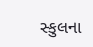સ્કુલના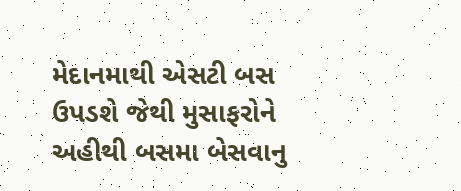મેદાનમાથી એસટી બસ ઉપડશે જેથી મુસાફરોને અહીથી બસમા બેસવાનુ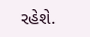રહેશે.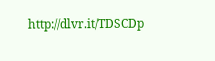http://dlvr.it/TDSCDp